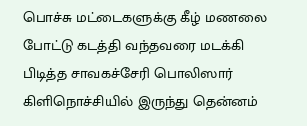பொச்சு மட்டைகளுக்கு கீழ் மணலை போட்டு கடத்தி வந்தவரை மடக்கி பிடித்த சாவகச்சேரி பொலிஸார்
கிளிநொச்சியில் இருந்து தென்னம்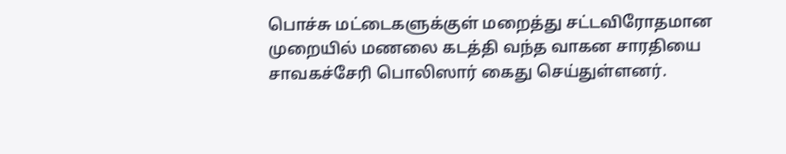பொச்சு மட்டைகளுக்குள் மறைத்து சட்டவிரோதமான முறையில் மணலை கடத்தி வந்த வாகன சாரதியை சாவகச்சேரி பொலிஸார் கைது செய்துள்ளனர்.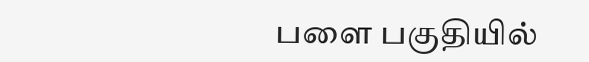பளை பகுதியில்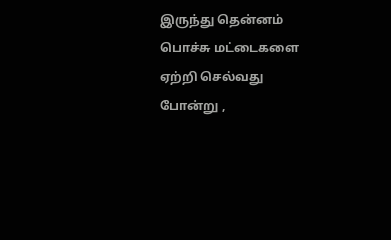இருந்து தென்னம் பொச்சு மட்டைகளை ஏற்றி செல்வது போன்று ,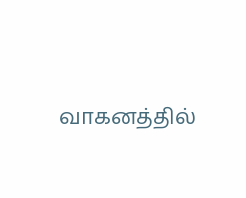வாகனத்தில்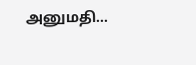அனுமதி…